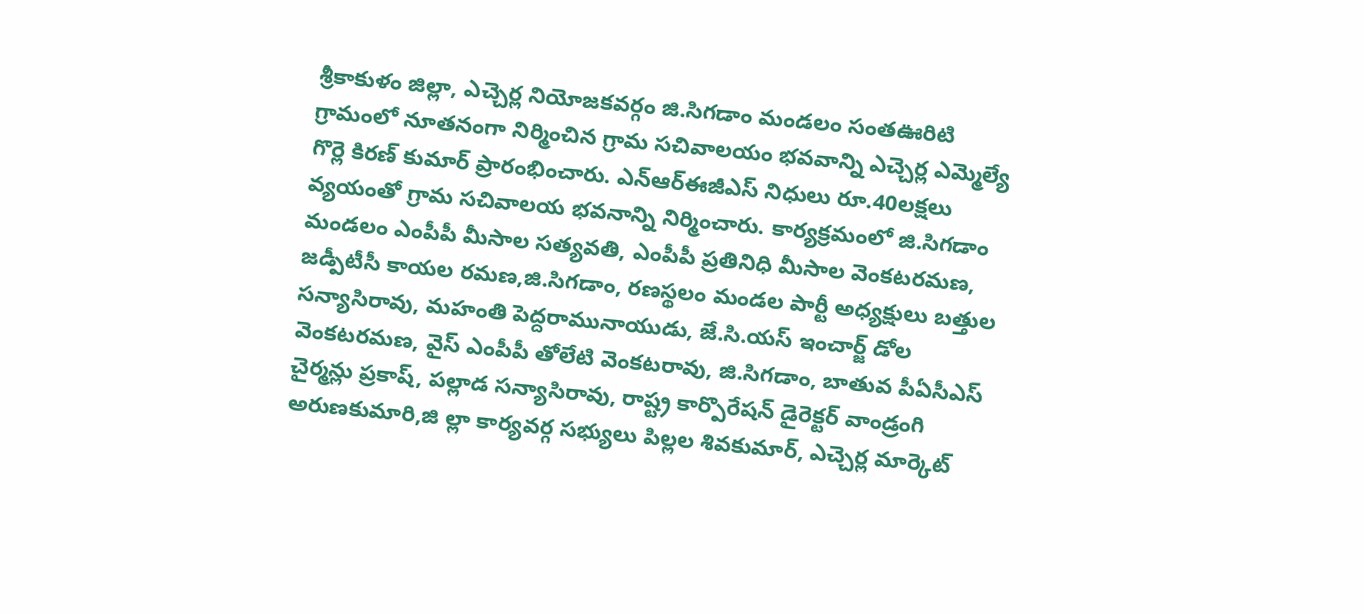శ్రీకాకుళం జిల్లా, ఎచ్చెర్ల నియోజకవర్గం జి.సిగడాం మండలం సంతఊరిటి గ్రామంలో నూతనంగా నిర్మించిన గ్రామ సచివాలయం భవవాన్ని ఎచ్చెర్ల ఎమ్మెల్యే గొర్లె కిరణ్ కుమార్ ప్రారంభించారు. ఎన్ఆర్ఈజీఎస్ నిధులు రూ.40లక్షలు వ్యయంతో గ్రామ సచివాలయ భవనాన్ని నిర్మించారు. కార్యక్రమంలో జి.సిగడాం మండలం ఎంపీపీ మీసాల సత్యవతి, ఎంపీపీ ప్రతినిధి మీసాల వెంకటరమణ, జడ్పీటీసీ కాయల రమణ,జి.సిగడాం, రణస్థలం మండల పార్టీ అధ్యక్షులు బత్తుల సన్యాసిరావు, మహంతి పెద్దరామునాయుడు, జే.సి.యస్ ఇంచార్జ్ డోల వెంకటరమణ, వైస్ ఎంపీపీ తోలేటి వెంకటరావు, జి.సిగడాం, బాతువ పీఏసీఎస్ చైర్మన్లు ప్రకాష్, పల్లాడ సన్యాసిరావు, రాష్ట్ర కార్పొరేషన్ డైరెక్టర్ వాండ్రంగి అరుణకుమారి,జి ల్లా కార్యవర్గ సభ్యులు పిల్లల శివకుమార్, ఎచ్చెర్ల మార్కెట్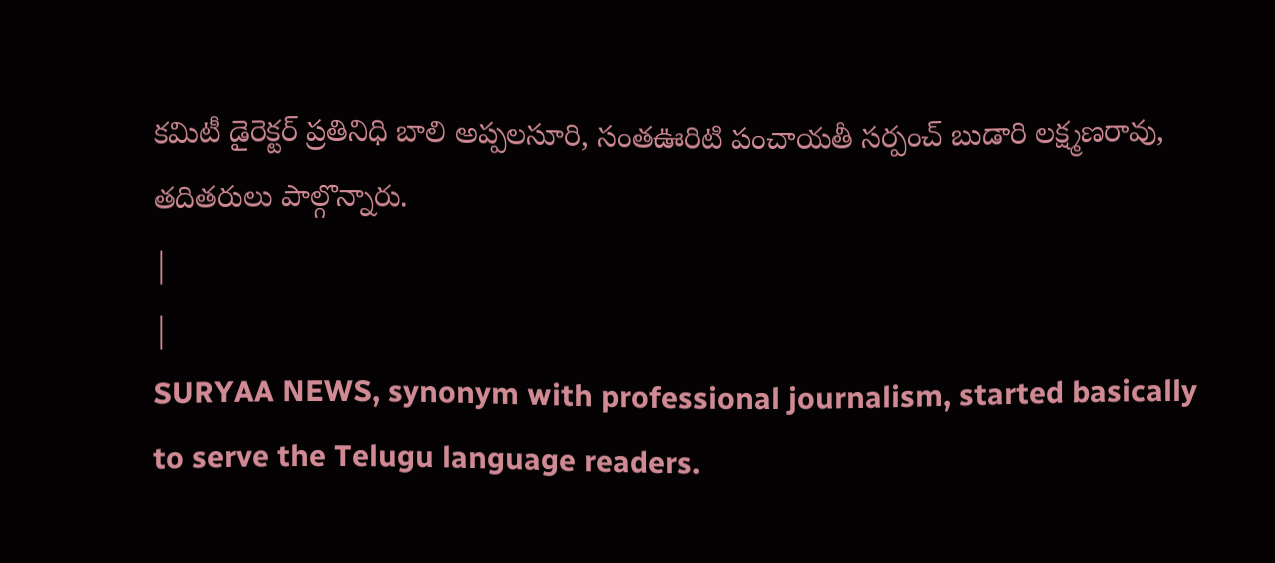కమిటీ డైరెక్టర్ ప్రతినిధి బాలి అప్పలసూరి, సంతఊరిటి పంచాయతీ సర్పంచ్ బుడారి లక్ష్మణరావు, తదితరులు పాల్గొన్నారు.
|
|
SURYAA NEWS, synonym with professional journalism, started basically to serve the Telugu language readers.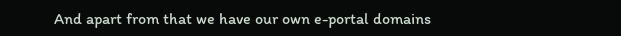And apart from that we have our own e-portal domains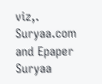viz,. Suryaa.com and Epaper Suryaa